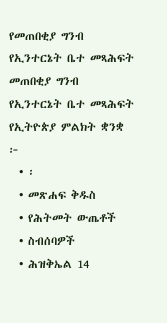የመጠበቂያ ግንብ የኢንተርኔት ቤተ መጻሕፍት
መጠበቂያ ግንብ
የኢንተርኔት ቤተ መጻሕፍት
የኢትዮጵያ ምልክት ቋንቋ
፦
  • ፡
  • መጽሐፍ ቅዱስ
  • የሕትመት ውጤቶች
  • ስብሰባዎች
  • ሕዝቅኤል 14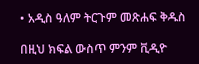• አዲስ ዓለም ትርጉም መጽሐፍ ቅዱስ

በዚህ ክፍል ውስጥ ምንም ቪዲዮ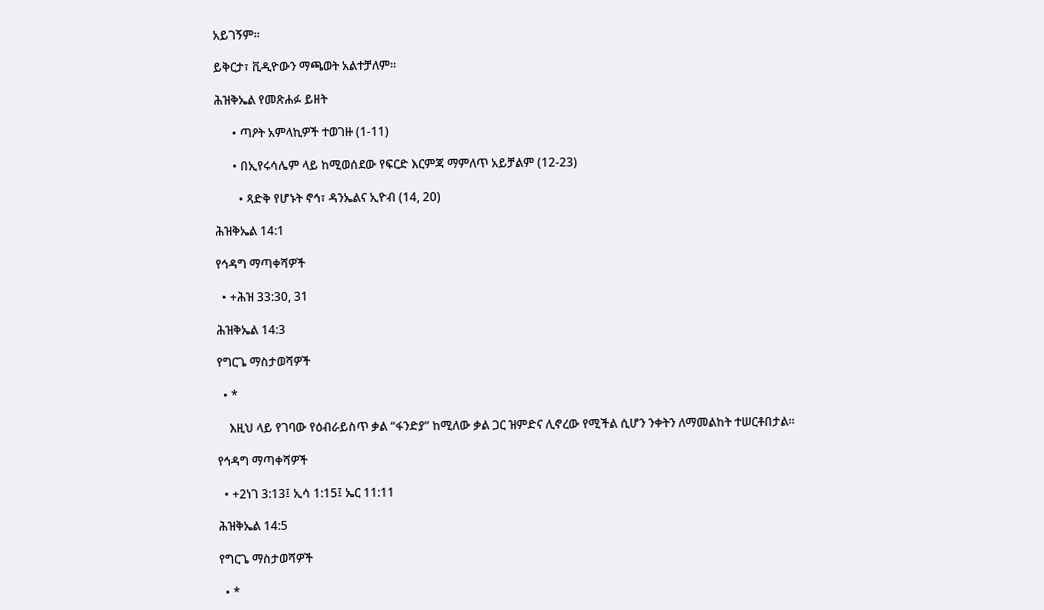አይገኝም።

ይቅርታ፣ ቪዲዮውን ማጫወት አልተቻለም።

ሕዝቅኤል የመጽሐፉ ይዘት

      • ጣዖት አምላኪዎች ተወገዙ (1-11)

      • በኢየሩሳሌም ላይ ከሚወሰደው የፍርድ እርምጃ ማምለጥ አይቻልም (12-23)

        • ጻድቅ የሆኑት ኖኅ፣ ዳንኤልና ኢዮብ (14, 20)

ሕዝቅኤል 14:1

የኅዳግ ማጣቀሻዎች

  • +ሕዝ 33:30, 31

ሕዝቅኤል 14:3

የግርጌ ማስታወሻዎች

  • *

    እዚህ ላይ የገባው የዕብራይስጥ ቃል “ፋንድያ” ከሚለው ቃል ጋር ዝምድና ሊኖረው የሚችል ሲሆን ንቀትን ለማመልከት ተሠርቶበታል።

የኅዳግ ማጣቀሻዎች

  • +2ነገ 3:13፤ ኢሳ 1:15፤ ኤር 11:11

ሕዝቅኤል 14:5

የግርጌ ማስታወሻዎች

  • *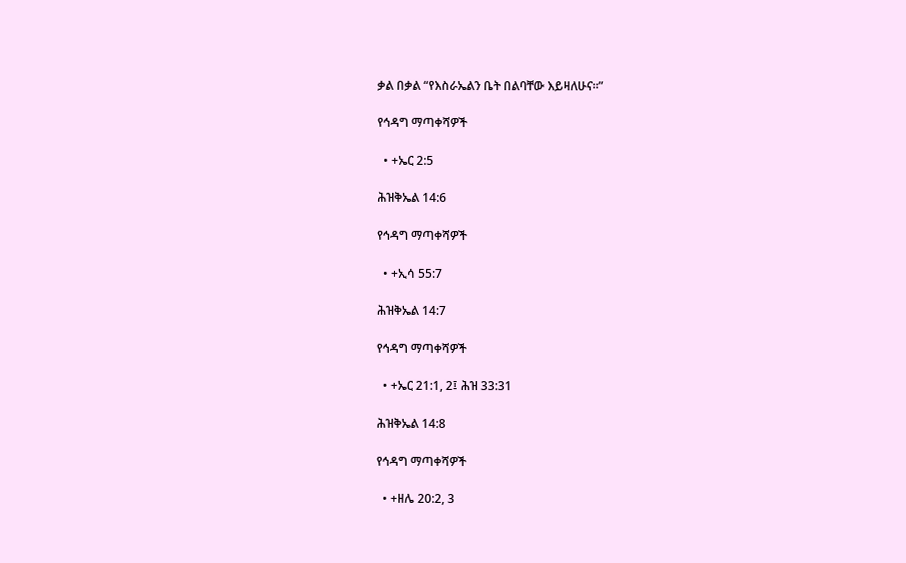ቃል በቃል “የእስራኤልን ቤት በልባቸው እይዛለሁና።”

የኅዳግ ማጣቀሻዎች

  • +ኤር 2:5

ሕዝቅኤል 14:6

የኅዳግ ማጣቀሻዎች

  • +ኢሳ 55:7

ሕዝቅኤል 14:7

የኅዳግ ማጣቀሻዎች

  • +ኤር 21:1, 2፤ ሕዝ 33:31

ሕዝቅኤል 14:8

የኅዳግ ማጣቀሻዎች

  • +ዘሌ 20:2, 3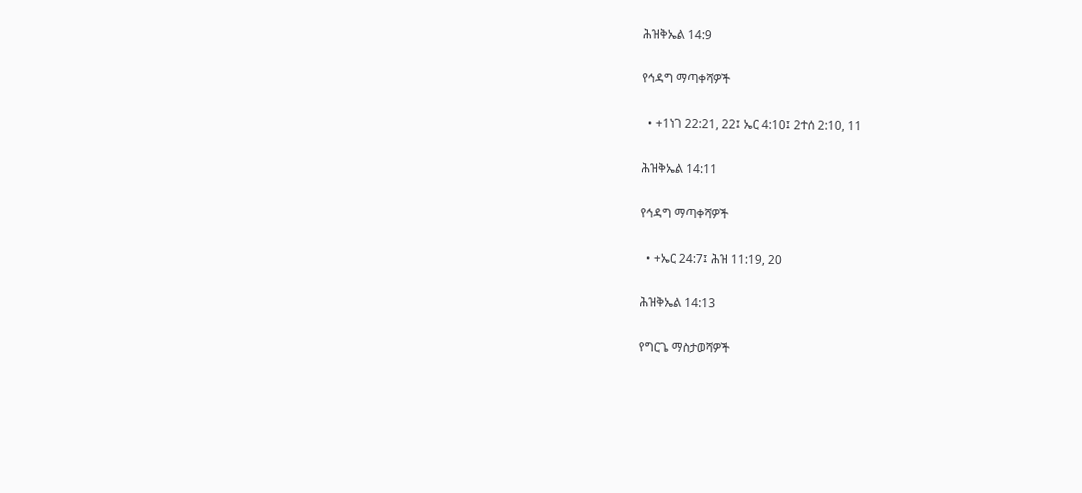ሕዝቅኤል 14:9

የኅዳግ ማጣቀሻዎች

  • +1ነገ 22:21, 22፤ ኤር 4:10፤ 2ተሰ 2:10, 11

ሕዝቅኤል 14:11

የኅዳግ ማጣቀሻዎች

  • +ኤር 24:7፤ ሕዝ 11:19, 20

ሕዝቅኤል 14:13

የግርጌ ማስታወሻዎች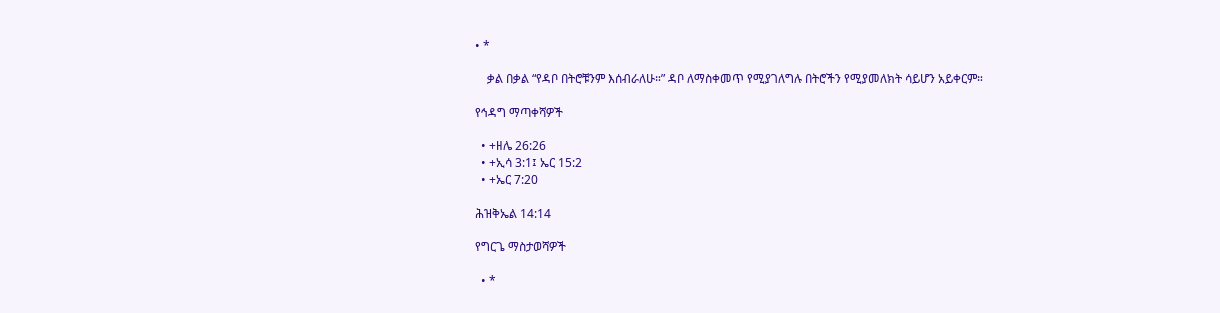• *

    ቃል በቃል “የዳቦ በትሮቹንም እሰብራለሁ።” ዳቦ ለማስቀመጥ የሚያገለግሉ በትሮችን የሚያመለክት ሳይሆን አይቀርም።

የኅዳግ ማጣቀሻዎች

  • +ዘሌ 26:26
  • +ኢሳ 3:1፤ ኤር 15:2
  • +ኤር 7:20

ሕዝቅኤል 14:14

የግርጌ ማስታወሻዎች

  • *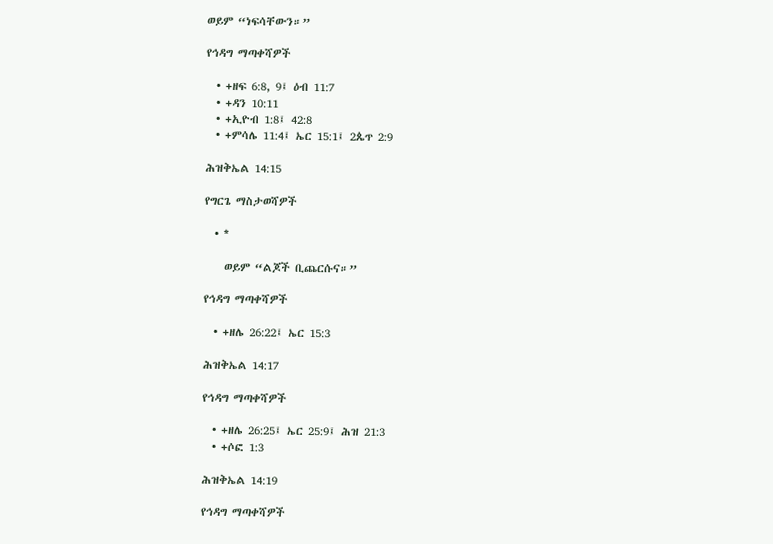ወይም “ነፍሳቸውን።”

የኅዳግ ማጣቀሻዎች

  • +ዘፍ 6:8, 9፤ ዕብ 11:7
  • +ዳን 10:11
  • +ኢዮብ 1:8፤ 42:8
  • +ምሳሌ 11:4፤ ኤር 15:1፤ 2ጴጥ 2:9

ሕዝቅኤል 14:15

የግርጌ ማስታወሻዎች

  • *

    ወይም “ልጆች ቢጨርሱና።”

የኅዳግ ማጣቀሻዎች

  • +ዘሌ 26:22፤ ኤር 15:3

ሕዝቅኤል 14:17

የኅዳግ ማጣቀሻዎች

  • +ዘሌ 26:25፤ ኤር 25:9፤ ሕዝ 21:3
  • +ሶፎ 1:3

ሕዝቅኤል 14:19

የኅዳግ ማጣቀሻዎች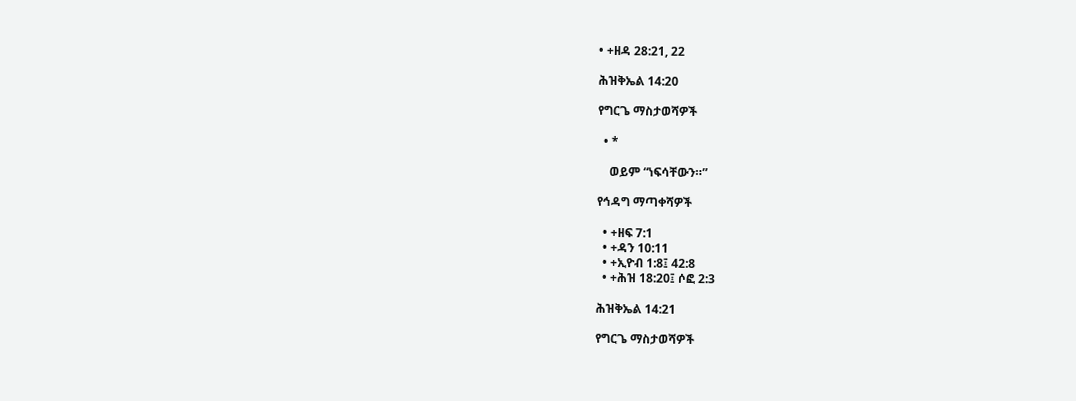• +ዘዳ 28:21, 22

ሕዝቅኤል 14:20

የግርጌ ማስታወሻዎች

  • *

    ወይም “ነፍሳቸውን።”

የኅዳግ ማጣቀሻዎች

  • +ዘፍ 7:1
  • +ዳን 10:11
  • +ኢዮብ 1:8፤ 42:8
  • +ሕዝ 18:20፤ ሶፎ 2:3

ሕዝቅኤል 14:21

የግርጌ ማስታወሻዎች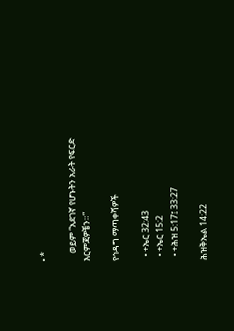• *

    ወይም “አደገኛ የሆኑትን አራት የፍርድ እርምጃዎቼን።”

የኅዳግ ማጣቀሻዎች

  • +ኤር 32:43
  • +ኤር 15:2
  • +ሕዝ 5:17፤ 33:27

ሕዝቅኤል 14:22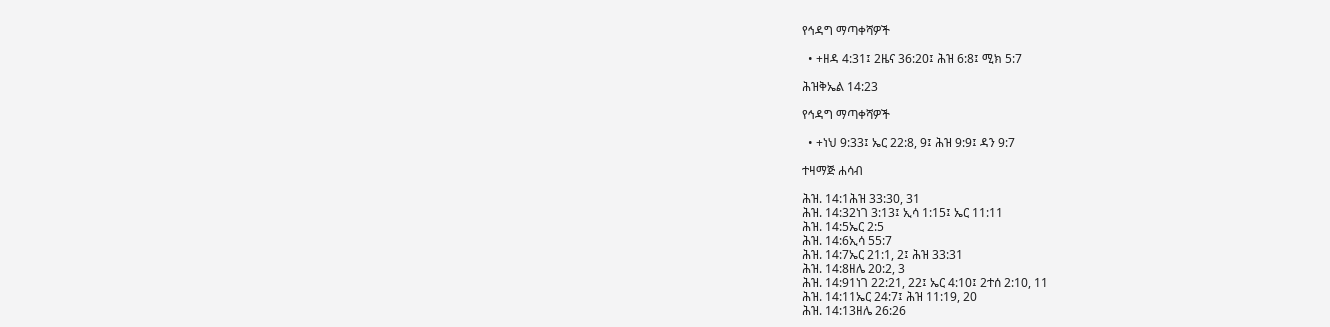የኅዳግ ማጣቀሻዎች

  • +ዘዳ 4:31፤ 2ዜና 36:20፤ ሕዝ 6:8፤ ሚክ 5:7

ሕዝቅኤል 14:23

የኅዳግ ማጣቀሻዎች

  • +ነህ 9:33፤ ኤር 22:8, 9፤ ሕዝ 9:9፤ ዳን 9:7

ተዛማጅ ሐሳብ

ሕዝ. 14:1ሕዝ 33:30, 31
ሕዝ. 14:32ነገ 3:13፤ ኢሳ 1:15፤ ኤር 11:11
ሕዝ. 14:5ኤር 2:5
ሕዝ. 14:6ኢሳ 55:7
ሕዝ. 14:7ኤር 21:1, 2፤ ሕዝ 33:31
ሕዝ. 14:8ዘሌ 20:2, 3
ሕዝ. 14:91ነገ 22:21, 22፤ ኤር 4:10፤ 2ተሰ 2:10, 11
ሕዝ. 14:11ኤር 24:7፤ ሕዝ 11:19, 20
ሕዝ. 14:13ዘሌ 26:26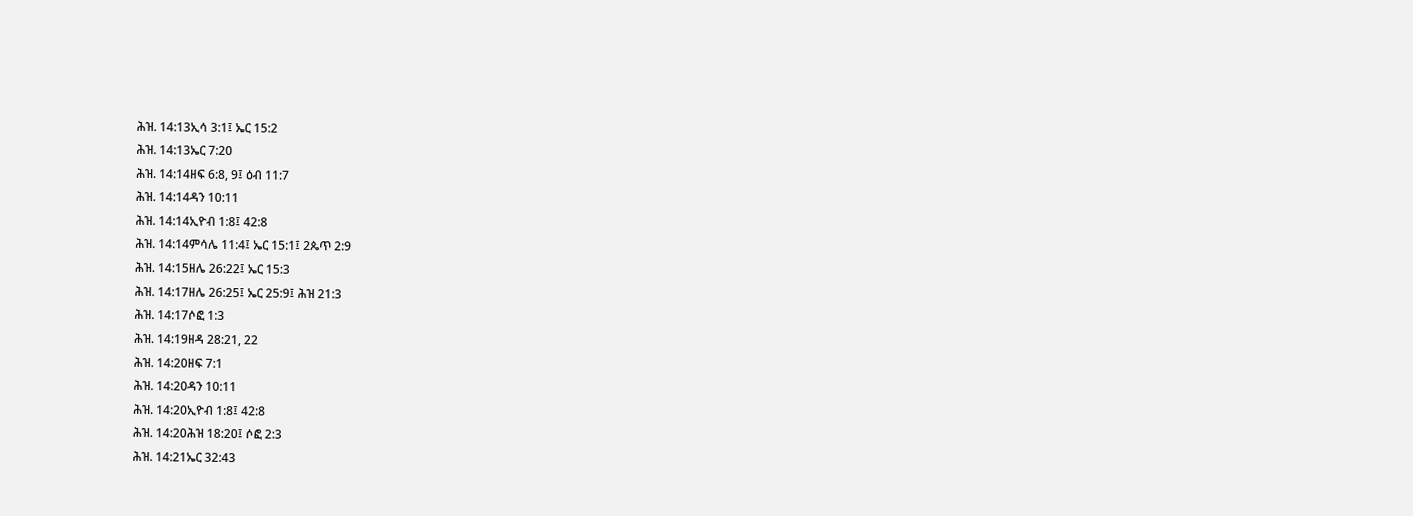ሕዝ. 14:13ኢሳ 3:1፤ ኤር 15:2
ሕዝ. 14:13ኤር 7:20
ሕዝ. 14:14ዘፍ 6:8, 9፤ ዕብ 11:7
ሕዝ. 14:14ዳን 10:11
ሕዝ. 14:14ኢዮብ 1:8፤ 42:8
ሕዝ. 14:14ምሳሌ 11:4፤ ኤር 15:1፤ 2ጴጥ 2:9
ሕዝ. 14:15ዘሌ 26:22፤ ኤር 15:3
ሕዝ. 14:17ዘሌ 26:25፤ ኤር 25:9፤ ሕዝ 21:3
ሕዝ. 14:17ሶፎ 1:3
ሕዝ. 14:19ዘዳ 28:21, 22
ሕዝ. 14:20ዘፍ 7:1
ሕዝ. 14:20ዳን 10:11
ሕዝ. 14:20ኢዮብ 1:8፤ 42:8
ሕዝ. 14:20ሕዝ 18:20፤ ሶፎ 2:3
ሕዝ. 14:21ኤር 32:43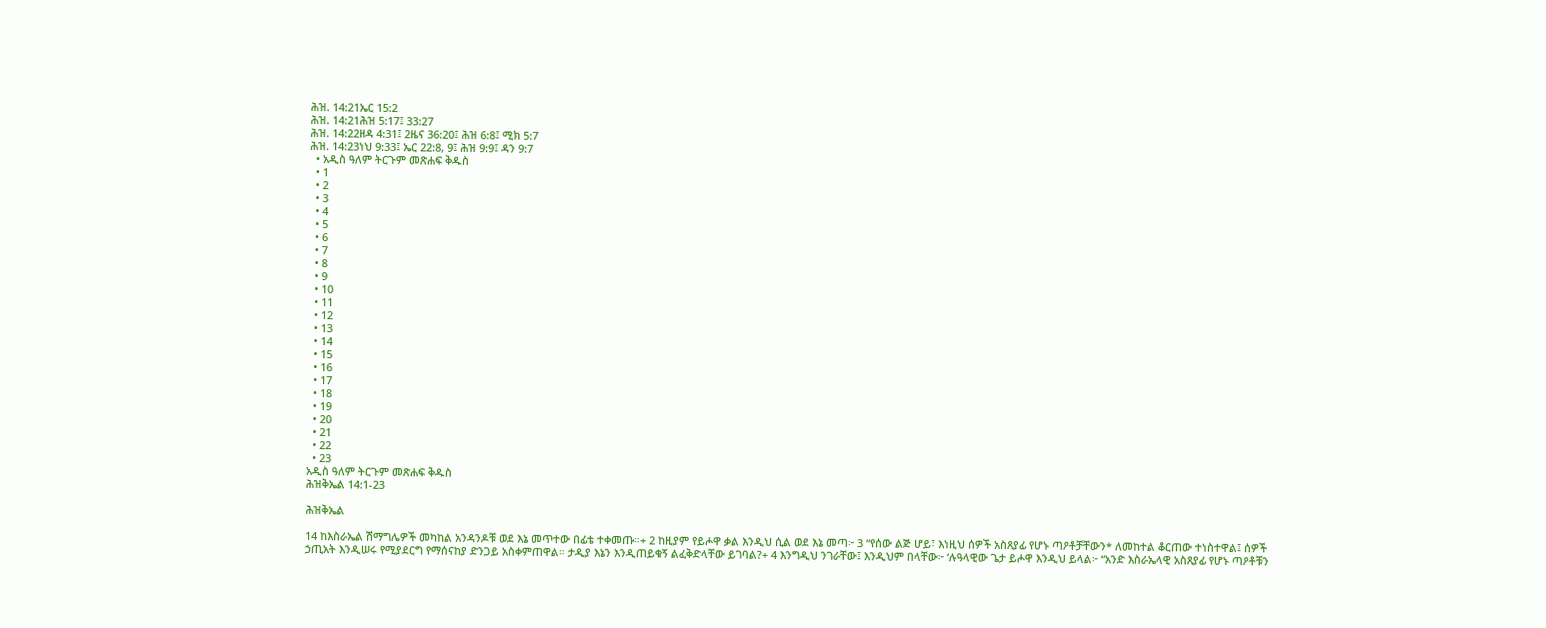ሕዝ. 14:21ኤር 15:2
ሕዝ. 14:21ሕዝ 5:17፤ 33:27
ሕዝ. 14:22ዘዳ 4:31፤ 2ዜና 36:20፤ ሕዝ 6:8፤ ሚክ 5:7
ሕዝ. 14:23ነህ 9:33፤ ኤር 22:8, 9፤ ሕዝ 9:9፤ ዳን 9:7
  • አዲስ ዓለም ትርጉም መጽሐፍ ቅዱስ
  • 1
  • 2
  • 3
  • 4
  • 5
  • 6
  • 7
  • 8
  • 9
  • 10
  • 11
  • 12
  • 13
  • 14
  • 15
  • 16
  • 17
  • 18
  • 19
  • 20
  • 21
  • 22
  • 23
አዲስ ዓለም ትርጉም መጽሐፍ ቅዱስ
ሕዝቅኤል 14:1-23

ሕዝቅኤል

14 ከእስራኤል ሽማግሌዎች መካከል አንዳንዶቹ ወደ እኔ መጥተው በፊቴ ተቀመጡ።+ 2 ከዚያም የይሖዋ ቃል እንዲህ ሲል ወደ እኔ መጣ፦ 3 “የሰው ልጅ ሆይ፣ እነዚህ ሰዎች አስጸያፊ የሆኑ ጣዖቶቻቸውን* ለመከተል ቆርጠው ተነስተዋል፤ ሰዎች ኃጢአት እንዲሠሩ የሚያደርግ የማሰናከያ ድንጋይ አስቀምጠዋል። ታዲያ እኔን እንዲጠይቁኝ ልፈቅድላቸው ይገባል?+ 4 እንግዲህ ንገራቸው፤ እንዲህም በላቸው፦ ‘ሉዓላዊው ጌታ ይሖዋ እንዲህ ይላል፦ “አንድ እስራኤላዊ አስጸያፊ የሆኑ ጣዖቶቹን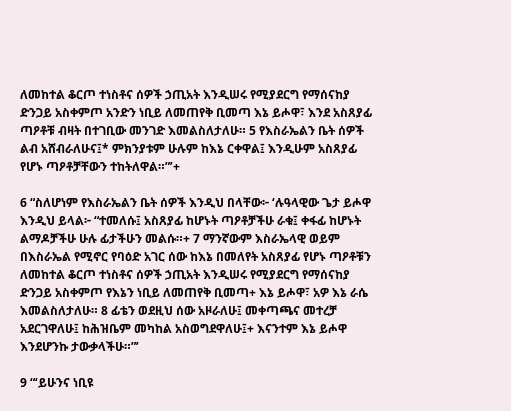ለመከተል ቆርጦ ተነስቶና ሰዎች ኃጢአት እንዲሠሩ የሚያደርግ የማሰናከያ ድንጋይ አስቀምጦ አንድን ነቢይ ለመጠየቅ ቢመጣ እኔ ይሖዋ፣ እንደ አስጸያፊ ጣዖቶቹ ብዛት በተገቢው መንገድ እመልስለታለሁ። 5 የእስራኤልን ቤት ሰዎች ልብ አሸብራለሁና፤* ምክንያቱም ሁሉም ከእኔ ርቀዋል፤ እንዲሁም አስጸያፊ የሆኑ ጣዖቶቻቸውን ተከትለዋል።”’+

6 “ስለሆነም የእስራኤልን ቤት ሰዎች እንዲህ በላቸው፦ ‘ሉዓላዊው ጌታ ይሖዋ እንዲህ ይላል፦ “ተመለሱ፤ አስጸያፊ ከሆኑት ጣዖቶቻችሁ ራቁ፤ ቀፋፊ ከሆኑት ልማዶቻችሁ ሁሉ ፊታችሁን መልሱ።+ 7 ማንኛውም እስራኤላዊ ወይም በእስራኤል የሚኖር የባዕድ አገር ሰው ከእኔ በመለየት አስጸያፊ የሆኑ ጣዖቶቹን ለመከተል ቆርጦ ተነስቶና ሰዎች ኃጢአት እንዲሠሩ የሚያደርግ የማሰናከያ ድንጋይ አስቀምጦ የእኔን ነቢይ ለመጠየቅ ቢመጣ+ እኔ ይሖዋ፣ አዎ እኔ ራሴ እመልስለታለሁ። 8 ፊቴን ወደዚህ ሰው አዞራለሁ፤ መቀጣጫና መተረቻ አደርገዋለሁ፤ ከሕዝቤም መካከል አስወግደዋለሁ፤+ እናንተም እኔ ይሖዋ እንደሆንኩ ታውቃላችሁ።”’

9 “‘ይሁንና ነቢዩ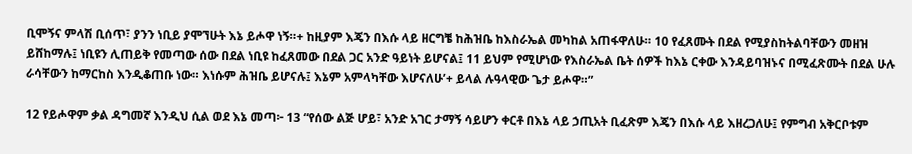ቢሞኝና ምላሽ ቢሰጥ፣ ያንን ነቢይ ያሞኘሁት እኔ ይሖዋ ነኝ።+ ከዚያም እጄን በእሱ ላይ ዘርግቼ ከሕዝቤ ከእስራኤል መካከል አጠፋዋለሁ። 10 የፈጸሙት በደል የሚያስከትልባቸውን መዘዝ ይሸከማሉ፤ ነቢዩን ሊጠይቅ የመጣው ሰው በደል ነቢዩ ከፈጸመው በደል ጋር አንድ ዓይነት ይሆናል፤ 11 ይህም የሚሆነው የእስራኤል ቤት ሰዎች ከእኔ ርቀው እንዳይባዝኑና በሚፈጽሙት በደል ሁሉ ራሳቸውን ከማርከስ እንዲቆጠቡ ነው። እነሱም ሕዝቤ ይሆናሉ፤ እኔም አምላካቸው እሆናለሁ’+ ይላል ሉዓላዊው ጌታ ይሖዋ።”

12 የይሖዋም ቃል ዳግመኛ እንዲህ ሲል ወደ እኔ መጣ፦ 13 “የሰው ልጅ ሆይ፣ አንድ አገር ታማኝ ሳይሆን ቀርቶ በእኔ ላይ ኃጢአት ቢፈጽም እጄን በእሱ ላይ እዘረጋለሁ፤ የምግብ አቅርቦቱም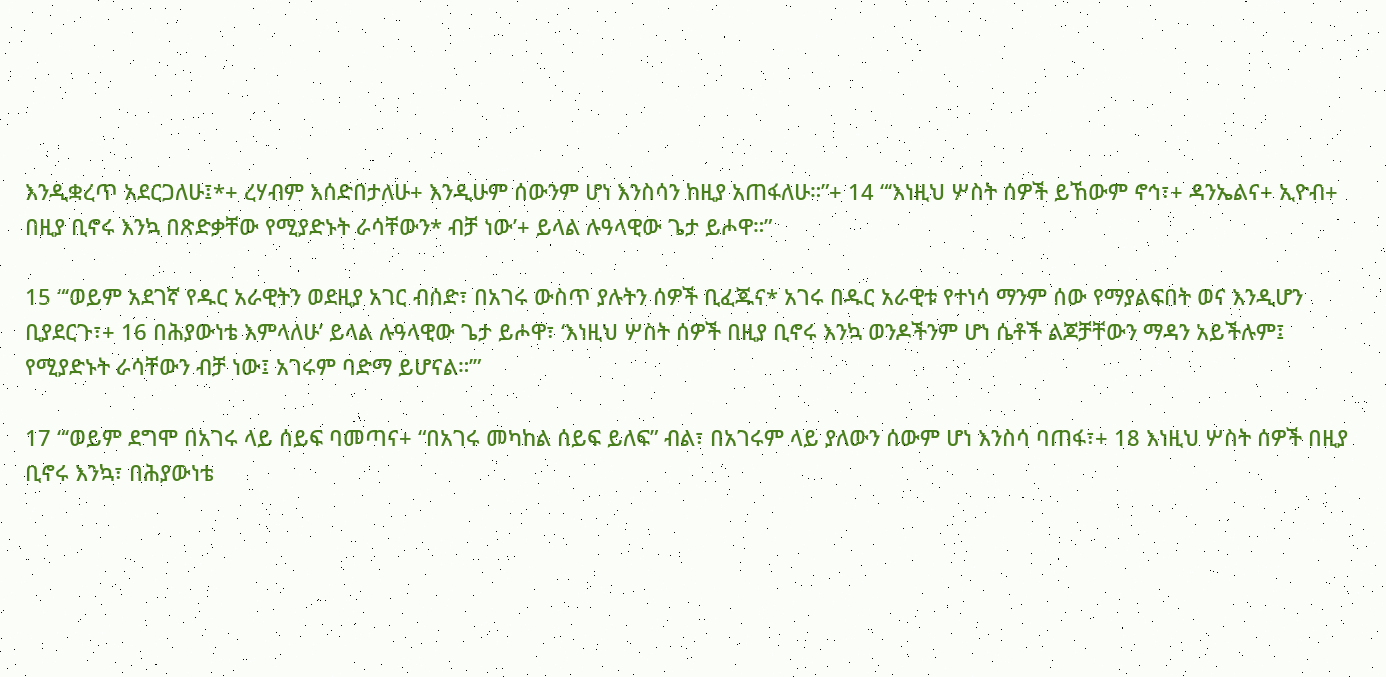እንዲቋረጥ አደርጋለሁ፤*+ ረሃብም እሰድበታለሁ+ እንዲሁም ሰውንም ሆነ እንስሳን ከዚያ አጠፋለሁ።”+ 14 “‘እነዚህ ሦስት ሰዎች ይኸውም ኖኅ፣+ ዳንኤልና+ ኢዮብ+ በዚያ ቢኖሩ እንኳ በጽድቃቸው የሚያድኑት ራሳቸውን* ብቻ ነው’+ ይላል ሉዓላዊው ጌታ ይሖዋ።”

15 “‘ወይም አደገኛ የዱር አራዊትን ወደዚያ አገር ብሰድ፣ በአገሩ ውስጥ ያሉትን ሰዎች ቢፈጁና* አገሩ በዱር አራዊቱ የተነሳ ማንም ሰው የማያልፍበት ወና እንዲሆን ቢያደርጉ፣+ 16 በሕያውነቴ እምላለሁ’ ይላል ሉዓላዊው ጌታ ይሖዋ፣ ‘እነዚህ ሦስት ሰዎች በዚያ ቢኖሩ እንኳ ወንዶችንም ሆነ ሴቶች ልጆቻቸውን ማዳን አይችሉም፤ የሚያድኑት ራሳቸውን ብቻ ነው፤ አገሩም ባድማ ይሆናል።’”

17 “‘ወይም ደግሞ በአገሩ ላይ ሰይፍ ባመጣና+ “በአገሩ መካከል ሰይፍ ይለፍ” ብል፣ በአገሩም ላይ ያለውን ሰውም ሆነ እንስሳ ባጠፋ፣+ 18 እነዚህ ሦስት ሰዎች በዚያ ቢኖሩ እንኳ፣ በሕያውነቴ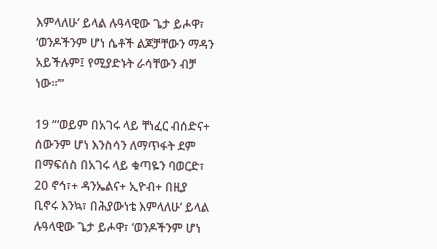እምላለሁ’ ይላል ሉዓላዊው ጌታ ይሖዋ፣ ‘ወንዶችንም ሆነ ሴቶች ልጆቻቸውን ማዳን አይችሉም፤ የሚያድኑት ራሳቸውን ብቻ ነው።’”

19 “‘ወይም በአገሩ ላይ ቸነፈር ብሰድና+ ሰውንም ሆነ እንስሳን ለማጥፋት ደም በማፍሰስ በአገሩ ላይ ቁጣዬን ባወርድ፣ 20 ኖኅ፣+ ዳንኤልና+ ኢዮብ+ በዚያ ቢኖሩ እንኳ፣ በሕያውነቴ እምላለሁ’ ይላል ሉዓላዊው ጌታ ይሖዋ፣ ‘ወንዶችንም ሆነ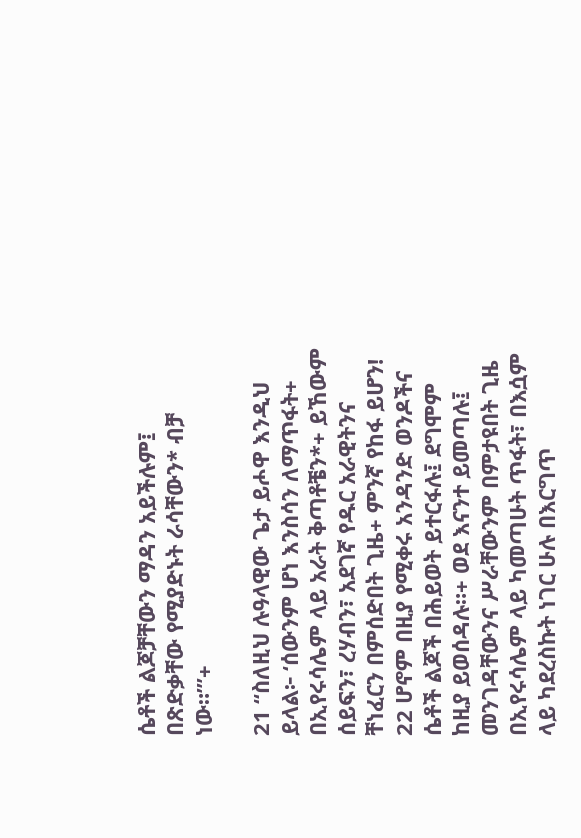ሴቶች ልጆቻቸውን ማዳን አይችሉም፤ በጽድቃቸው የሚያድኑት ራሳቸውን* ብቻ ነው።’”+

21 “ስለዚህ ሉዓላዊው ጌታ ይሖዋ እንዲህ ይላል፦ ‘ሰውንም ሆነ እንስሳን ለማጥፋት+ በኢየሩሳሌም ላይ አራት ቅጣቶቼን*+ ይኸውም ሰይፍን፣ ረሃብን፣ አደገኛ የዱር አራዊትንና ቸነፈርን በምሰድበት ጊዜ+ ምንኛ የከፋ ይሆን! 22 ሆኖም በዚያ የሚቀሩ አንዳንድ ወንዶችና ሴቶች ልጆች በሕይወት ይተርፋሉ፤ ደግሞም ከዚያ ይወሰዳሉ።+ ወደ እናንተ ይመጣሉ፤ መንገዳቸውንና ሥራቸውንም በምታዩበት ጊዜ በኢየሩሳሌም ላይ ካመጣሁት ጥፋት፣ በእሷም ላይ ካደረስኩት ነገር ሁሉ በእርግጥ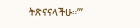ትጽናናላችሁ።’”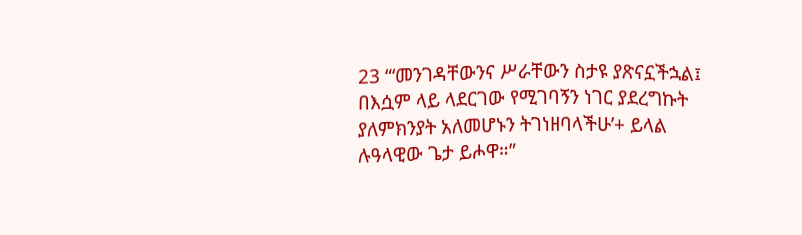23 “‘መንገዳቸውንና ሥራቸውን ስታዩ ያጽናኗችኋል፤ በእሷም ላይ ላደርገው የሚገባኝን ነገር ያደረግኩት ያለምክንያት አለመሆኑን ትገነዘባላችሁ’+ ይላል ሉዓላዊው ጌታ ይሖዋ።”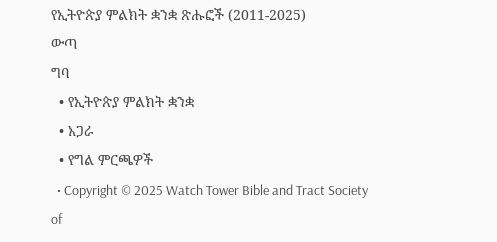የኢትዮጵያ ምልክት ቋንቋ ጽሑፎች (2011-2025)
ውጣ
ግባ
  • የኢትዮጵያ ምልክት ቋንቋ
  • አጋራ
  • የግል ምርጫዎች
  • Copyright © 2025 Watch Tower Bible and Tract Society of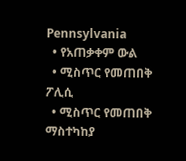Pennsylvania
  • የአጠቃቀም ውል
  • ሚስጥር የመጠበቅ ፖሊሲ
  • ሚስጥር የመጠበቅ ማስተካከያ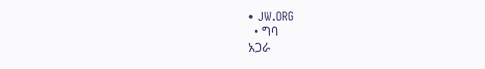• JW.ORG
  • ግባ
አጋራ